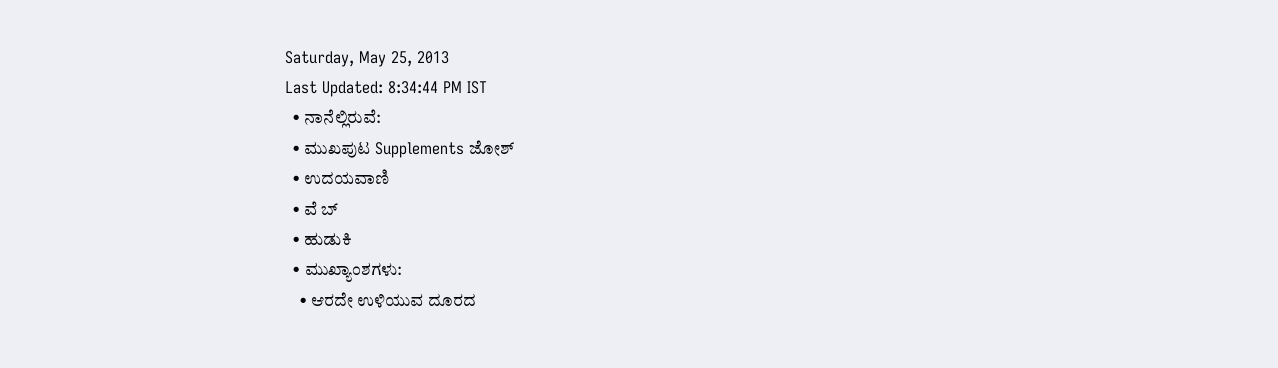Saturday, May 25, 2013
Last Updated: 8:34:44 PM IST
  • ನಾನೆಲ್ಲಿರುವೆ:
  • ಮುಖಪುಟ Supplements ಜೋಶ್
  • ಉದಯವಾಣಿ
  • ವೆ ಬ್
  • ಹುಡುಕಿ
  • ಮುಖ್ಯಾಂಶಗಳು:
    • ಆರದೇ ಉಳಿಯುವ ದೂರದ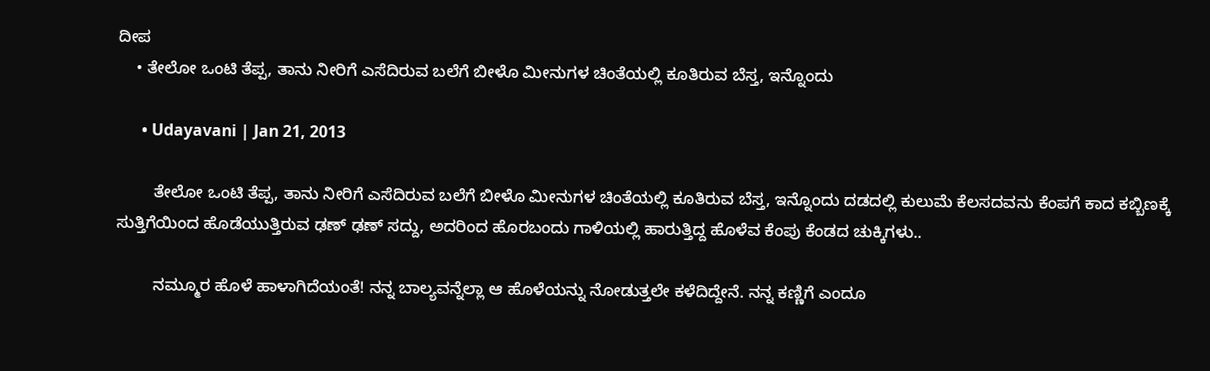ದೀಪ
    • ತೇಲೋ ಒಂಟಿ ತೆಪ್ಪ, ತಾನು ನೀರಿಗೆ ಎಸೆದಿರುವ ಬಲೆಗೆ ಬೀಳೊ ಮೀನುಗಳ ಚಿಂತೆಯಲ್ಲಿ ಕೂತಿರುವ ಬೆಸ್ತ, ಇನ್ನೊಂದು

      • Udayavani | Jan 21, 2013

        ತೇಲೋ ಒಂಟಿ ತೆಪ್ಪ, ತಾನು ನೀರಿಗೆ ಎಸೆದಿರುವ ಬಲೆಗೆ ಬೀಳೊ ಮೀನುಗಳ ಚಿಂತೆಯಲ್ಲಿ ಕೂತಿರುವ ಬೆಸ್ತ, ಇನ್ನೊಂದು ದಡದಲ್ಲಿ ಕುಲುಮೆ ಕೆಲಸದವನು ಕೆಂಪಗೆ ಕಾದ ಕಬ್ಬಿಣಕ್ಕೆ ಸುತ್ತಿಗೆಯಿಂದ ಹೊಡೆಯುತ್ತಿರುವ ಢಣ್‌ ಢಣ್‌ ಸದ್ದು, ಅದರಿಂದ ಹೊರಬಂದು ಗಾಳಿಯಲ್ಲಿ ಹಾರುತ್ತಿದ್ದ ಹೊಳೆವ ಕೆಂಪು ಕೆಂಡದ ಚುಕ್ಕಿಗಳು..

        ನಮ್ಮೂರ ಹೊಳೆ ಹಾಳಾಗಿದೆಯಂತೆ! ನನ್ನ ಬಾಲ್ಯವನ್ನೆಲ್ಲಾ ಆ ಹೊಳೆಯನ್ನು ನೋಡುತ್ತಲೇ ಕಳೆದಿದ್ದೇನೆ. ನನ್ನ ಕಣ್ಣಿಗೆ ಎಂದೂ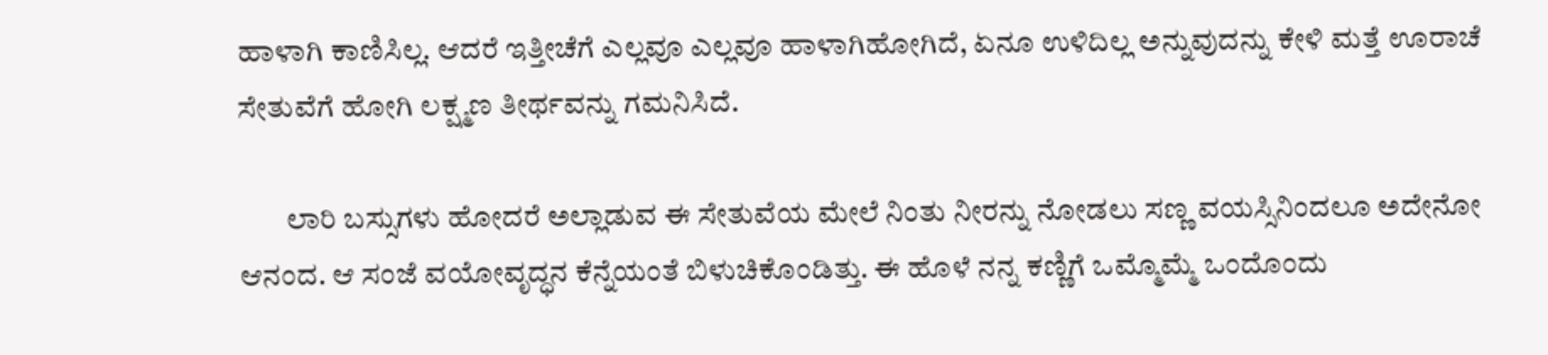ಹಾಳಾಗಿ ಕಾಣಿಸಿಲ್ಲ. ಆದರೆ ಇತ್ತೀಚೆಗೆ ಎಲ್ಲವೂ ಎಲ್ಲವೂ ಹಾಳಾಗಿಹೋಗಿದೆ, ಏನೂ ಉಳಿದಿಲ್ಲ ಅನ್ನುವುದನ್ನು ಕೇಳಿ ಮತ್ತೆ ಊರಾಚೆ ಸೇತುವೆಗೆ ಹೋಗಿ ಲಕ್ಷ್ಮಣ ತೀರ್ಥವನ್ನು ಗಮನಿಸಿದೆ.

        ಲಾರಿ ಬಸ್ಸುಗಳು ಹೋದರೆ ಅಲ್ಲಾಡುವ ಈ ಸೇತುವೆಯ ಮೇಲೆ ನಿಂತು ನೀರನ್ನು ನೋಡಲು ಸಣ್ಣ ವಯಸ್ಸಿನಿಂದಲೂ ಅದೇನೋ ಆನಂದ. ಆ ಸಂಜೆ ವಯೋವೃದ್ಧನ ಕೆನ್ನೆಯಂತೆ ಬಿಳುಚಿಕೊಂಡಿತ್ತು. ಈ ಹೊಳೆ ನನ್ನ ಕಣ್ಣಿಗೆ ಒಮ್ಮೊಮ್ಮೆ ಒಂದೊಂದು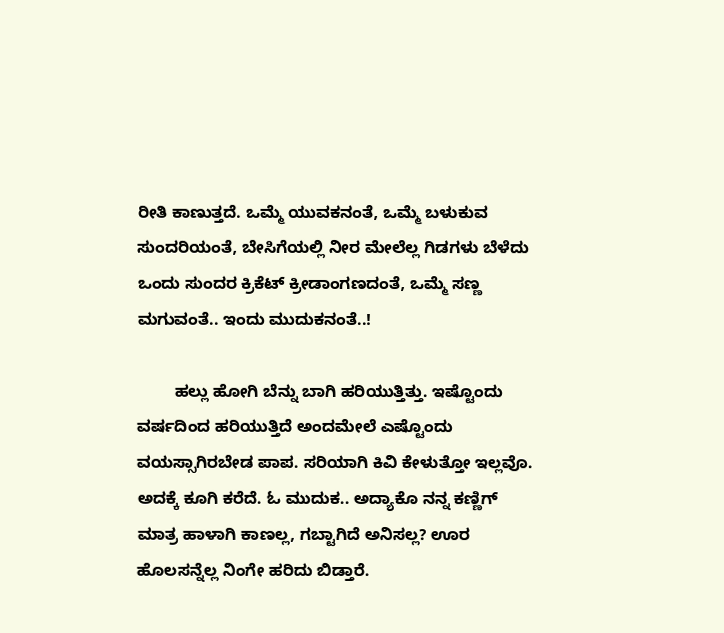ರೀತಿ ಕಾಣುತ್ತದೆ. ಒಮ್ಮೆ ಯುವಕನಂತೆ, ಒಮ್ಮೆ ಬಳುಕುವ ಸುಂದರಿಯಂತೆ, ಬೇಸಿಗೆಯಲ್ಲಿ ನೀರ ಮೇಲೆಲ್ಲ ಗಿಡಗಳು ಬೆಳೆದು ಒಂದು ಸುಂದರ ಕ್ರಿಕೆಟ್‌ ಕ್ರೀಡಾಂಗಣದಂತೆ, ಒಮ್ಮೆ ಸಣ್ಣ ಮಗುವಂತೆ.. ಇಂದು ಮುದುಕನಂತೆ..!

        ಹಲ್ಲು ಹೋಗಿ ಬೆನ್ನು ಬಾಗಿ ಹರಿಯುತ್ತಿತ್ತು. ಇಷ್ಟೊಂದು ವರ್ಷದಿಂದ ಹರಿಯುತ್ತಿದೆ ಅಂದಮೇಲೆ ಎಷ್ಟೊಂದು ವಯಸ್ಸಾಗಿರಬೇಡ ಪಾಪ. ಸರಿಯಾಗಿ ಕಿವಿ ಕೇಳುತ್ತೋ ಇಲ್ಲವೊ. ಅದಕ್ಕೆ ಕೂಗಿ ಕರೆದೆ. ಓ ಮುದುಕ.. ಅದ್ಯಾಕೊ ನನ್ನ ಕಣ್ಣಿಗ್‌ ಮಾತ್ರ ಹಾಳಾಗಿ ಕಾಣಲ್ಲ, ಗಬ್ಟಾಗಿದೆ ಅನಿಸಲ್ಲ? ಊರ ಹೊಲಸನ್ನೆಲ್ಲ ನಿಂಗೇ ಹರಿದು ಬಿಡ್ತಾರೆ.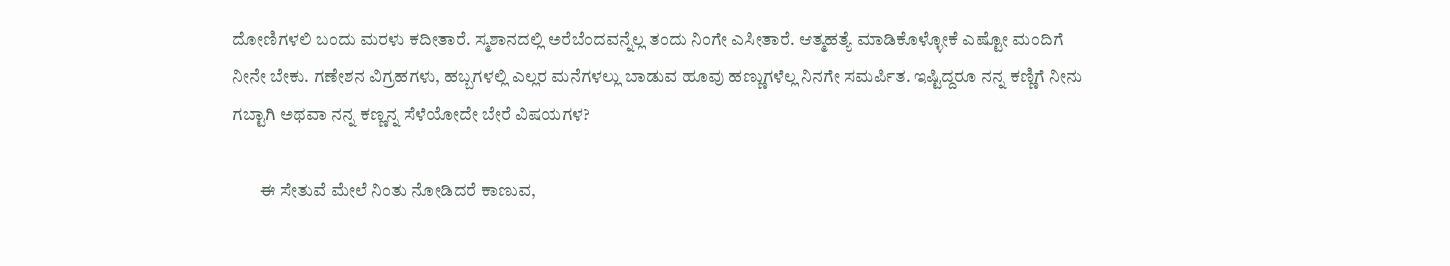ದೋಣಿಗಳಲಿ ಬಂದು ಮರಳು ಕದೀತಾರೆ. ಸ್ಮಶಾನದಲ್ಲಿ ಅರೆಬೆಂದವನ್ನೆಲ್ಲ ತಂದು ನಿಂಗೇ ಎಸೀತಾರೆ. ಆತ್ಮಹತ್ಯೆ ಮಾಡಿಕೊಳ್ಳೋಕೆ ಎಷ್ಟೋ ಮಂದಿಗೆ ನೀನೇ ಬೇಕು. ಗಣೇಶನ ವಿಗ್ರಹಗಳು, ಹಬ್ಬಗಳಲ್ಲಿ ಎಲ್ಲರ ಮನೆಗಳಲ್ಲು ಬಾಡುವ ಹೂವು ಹಣ್ಣುಗಳೆಲ್ಲ ನಿನಗೇ ಸಮರ್ಪಿತ. ಇಷ್ಟಿದ್ದರೂ ನನ್ನ ಕಣ್ಣಿಗೆ ನೀನು ಗಬ್ಟಾಗಿ ಅಥವಾ ನನ್ನ ಕಣ್ಣನ್ನ ಸೆಳೆಯೋದೇ ಬೇರೆ ವಿಷಯಗಳ?

        ಈ ಸೇತುವೆ ಮೇಲೆ ನಿಂತು ನೋಡಿದರೆ ಕಾಣುವ,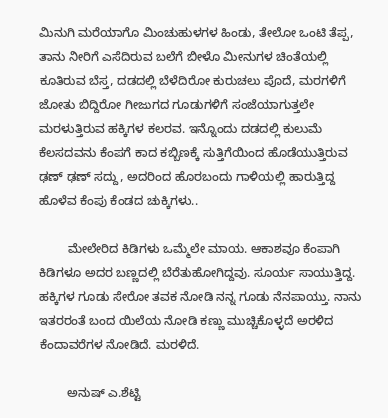ಮಿನುಗಿ ಮರೆಯಾಗೊ ಮಿಂಚುಹುಳಗಳ ಹಿಂಡು, ತೇಲೋ ಒಂಟಿ ತೆಪ್ಪ, ತಾನು ನೀರಿಗೆ ಎಸೆದಿರುವ ಬಲೆಗೆ ಬೀಳೊ ಮೀನುಗಳ ಚಿಂತೆಯಲ್ಲಿ ಕೂತಿರುವ ಬೆಸ್ತ, ದಡದಲ್ಲಿ ಬೆಳೆದಿರೋ ಕುರುಚಲು ಪೊದೆ, ಮರಗಳಿಗೆ ಜೋತು ಬಿದ್ದಿರೋ ಗೀಜುಗದ ಗೂಡುಗಳಿಗೆ ಸಂಜೆಯಾಗುತ್ತಲೇ ಮರಳುತ್ತಿರುವ ಹಕ್ಕಿಗಳ ಕಲರವ. ಇನ್ನೊಂದು ದಡದಲ್ಲಿ ಕುಲುಮೆ ಕೆಲಸದವನು ಕೆಂಪಗೆ ಕಾದ ಕಬ್ಬಿಣಕ್ಕೆ ಸುತ್ತಿಗೆಯಿಂದ ಹೊಡೆಯುತ್ತಿರುವ ಢಣ್‌ ಢಣ್‌ ಸದ್ದು, ಅದರಿಂದ ಹೊರಬಂದು ಗಾಳಿಯಲ್ಲಿ ಹಾರುತ್ತಿದ್ದ ಹೊಳೆವ ಕೆಂಪು ಕೆಂಡದ ಚುಕ್ಕಿಗಳು..

        ಮೇಲೇರಿದ ಕಿಡಿಗಳು ಒಮ್ಮೆಲೇ ಮಾಯ. ಆಕಾಶವೂ ಕೆಂಪಾಗಿ ಕಿಡಿಗಳೂ ಅದರ ಬಣ್ಣದಲ್ಲಿ ಬೆರೆತುಹೋಗಿದ್ದವು. ಸೂರ್ಯ ಸಾಯುತ್ತಿದ್ದ. ಹಕ್ಕಿಗಳ ಗೂಡು ಸೇರೋ ತವಕ ನೋಡಿ ನನ್ನ ಗೂಡು ನೆನಪಾಯ್ತು. ನಾನು ಇತರರಂತೆ ಬಂದ ಯಿಲೆಯ ನೋಡಿ ಕಣ್ಣು ಮುಚ್ಚಿಕೊಳ್ಳದೆ ಅರಳಿದ ಕೆಂದಾವರೆಗಳ ನೋಡಿದೆ. ಮರಳಿದೆ.

        ಅನುಷ್‌ ಎ.ಶೆಟ್ಟಿ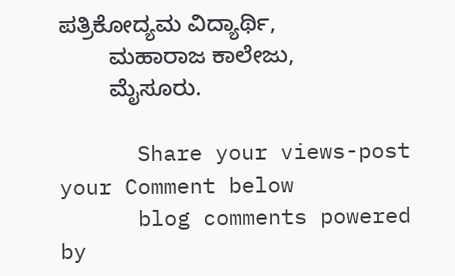ಪತ್ರಿಕೋದ್ಯಮ ವಿದ್ಯಾರ್ಥಿ,
        ಮಹಾರಾಜ ಕಾಲೇಜು,
        ಮೈಸೂರು.

      Share your views-post your Comment below
      blog comments powered by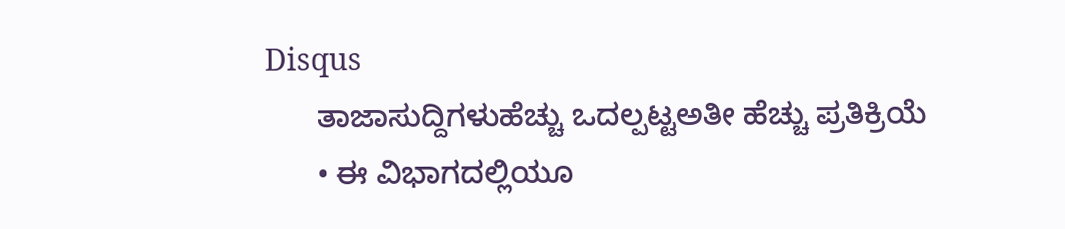Disqus
      ತಾಜಾಸುದ್ದಿಗಳುಹೆಚ್ಚು ಒದಲ್ಪಟ್ಟಅತೀ ಹೆಚ್ಚು ಪ್ರತಿಕ್ರಿಯೆ
      • ಈ ವಿಭಾಗದಲ್ಲಿಯೂ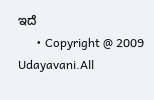ಇದೆ
      • Copyright @ 2009 Udayavani.All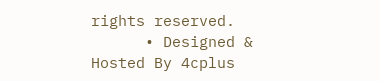rights reserved.
      • Designed & Hosted By 4cplus